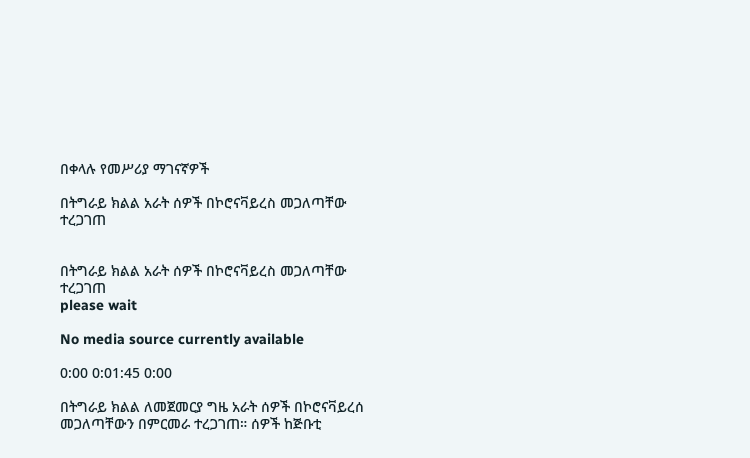በቀላሉ የመሥሪያ ማገናኛዎች

በትግራይ ክልል አራት ሰዎች በኮሮናቫይረስ መጋለጣቸው ተረጋገጠ


በትግራይ ክልል አራት ሰዎች በኮሮናቫይረስ መጋለጣቸው ተረጋገጠ
please wait

No media source currently available

0:00 0:01:45 0:00

በትግራይ ክልል ለመጀመርያ ግዜ አራት ሰዎች በኮሮናቫይረሰ መጋለጣቸውን በምርመራ ተረጋገጠ። ሰዎች ከጅቡቲ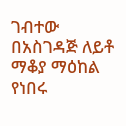ገብተው በአስገዳጅ ለይቶ ማቆያ ማዕከል የነበሩ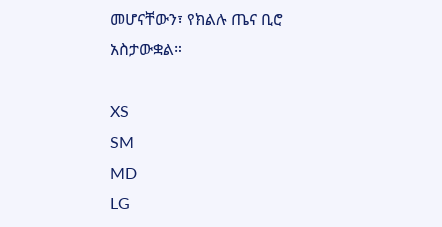መሆናቸውን፣ የክልሉ ጤና ቢሮ አስታውቋል።

XS
SM
MD
LG